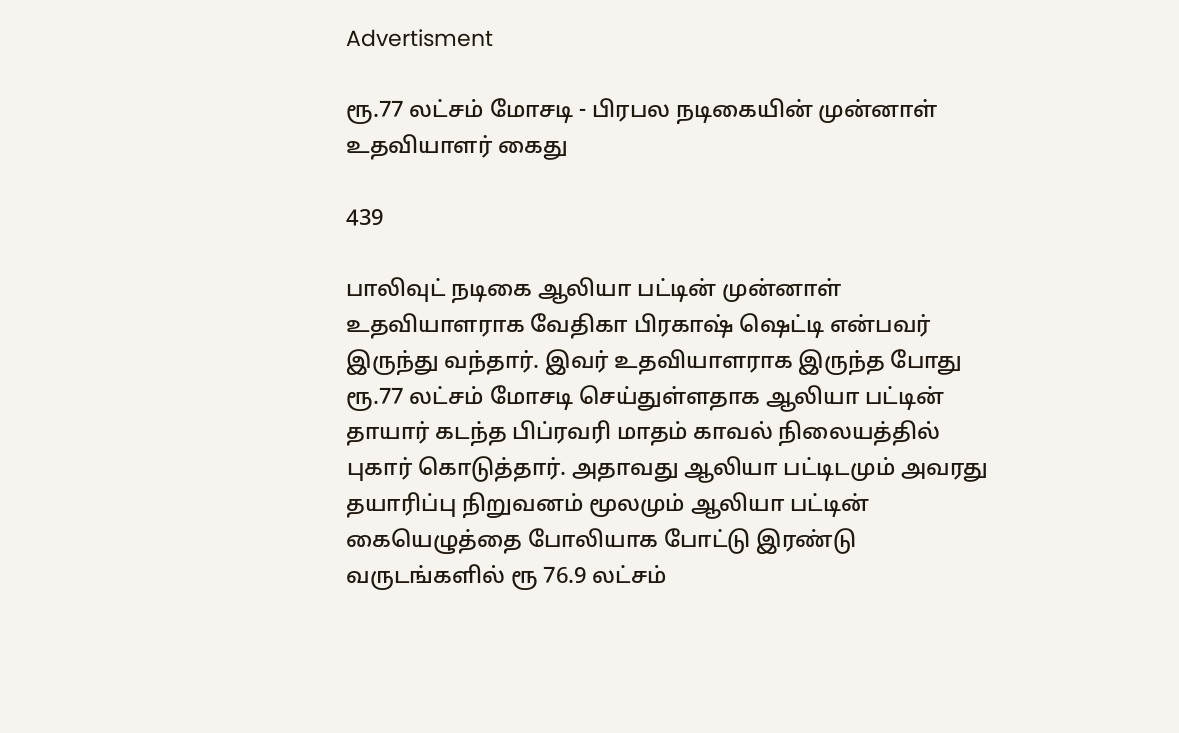Advertisment

ரூ.77 லட்சம் மோசடி - பிரபல நடிகையின் முன்னாள் உதவியாளர் கைது

439

பாலிவுட் நடிகை ஆலியா பட்டின் முன்னாள் உதவியாளராக வேதிகா பிரகாஷ் ஷெட்டி என்பவர் இருந்து வந்தார். இவர் உதவியாளராக இருந்த போது ரூ.77 லட்சம் மோசடி செய்துள்ளதாக ஆலியா பட்டின் தாயார் கடந்த பிப்ரவரி மாதம் காவல் நிலையத்தில் புகார் கொடுத்தார். அதாவது ஆலியா பட்டிடமும் அவரது தயாரிப்பு நிறுவனம் மூலமும் ஆலியா பட்டின் கையெழுத்தை போலியாக போட்டு இரண்டு வருடங்களில் ரூ 76.9 லட்சம்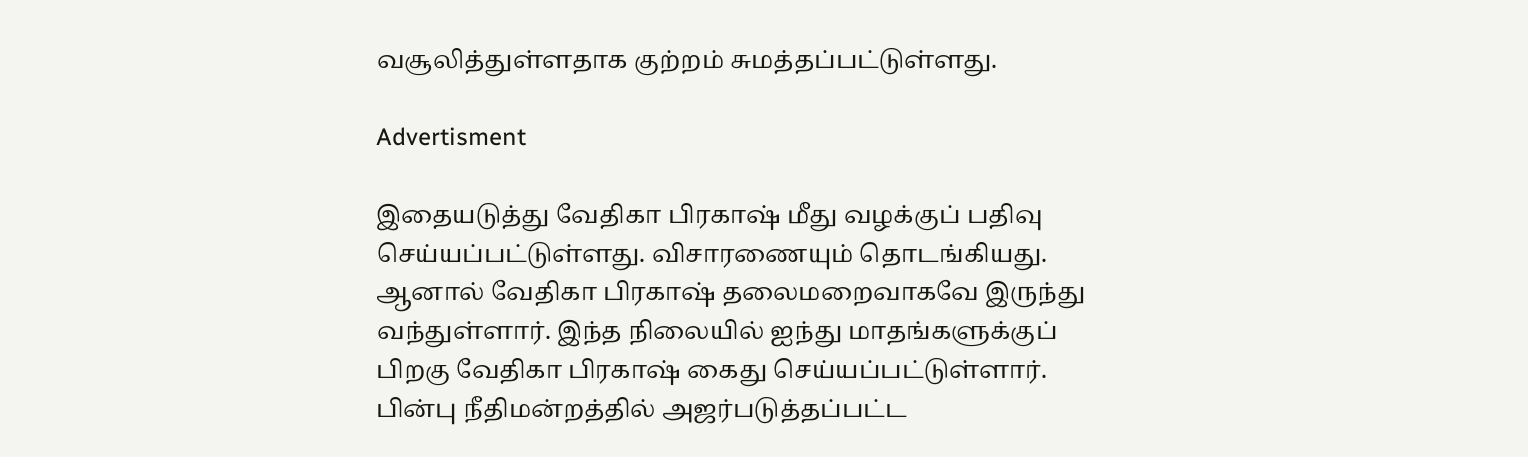வசூலித்துள்ளதாக குற்றம் சுமத்தப்பட்டுள்ளது.

Advertisment

இதையடுத்து வேதிகா பிரகாஷ் மீது வழக்குப் பதிவு செய்யப்பட்டுள்ளது. விசாரணையும் தொடங்கியது. ஆனால் வேதிகா பிரகாஷ் தலைமறைவாகவே இருந்து வந்துள்ளார். இந்த நிலையில் ஐந்து மாதங்களுக்குப் பிறகு வேதிகா பிரகாஷ் கைது செய்யப்பட்டுள்ளார். பின்பு நீதிமன்றத்தில் அஜர்படுத்தப்பட்ட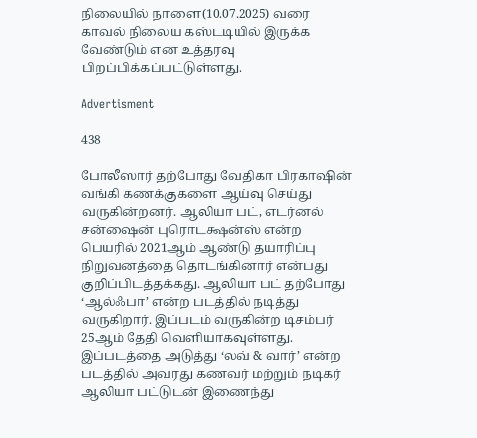நிலையில் நாளை(10.07.2025) வரை காவல் நிலைய கஸ்டடியில் இருக்க வேண்டும் என உத்தரவு பிறப்பிக்கப்பட்டுள்ளது.

Advertisment

438

போலீஸார் தற்போது வேதிகா பிரகாஷின் வங்கி கணக்குகளை ஆய்வு செய்து வருகின்றனர். ஆலியா பட், எடர்னல் சன்ஷைன் புரொடக்ஷன்ஸ் என்ற பெயரில் 2021ஆம் ஆண்டு தயாரிப்பு நிறுவனத்தை தொடங்கினார் என்பது குறிப்பிடத்தக்கது. ஆலியா பட் தற்போது ‘ஆல்ஃபா’ என்ற படத்தில் நடித்து வருகிறார். இப்படம் வருகின்ற டிசம்பர் 25ஆம் தேதி வெளியாகவுள்ளது. இப்படத்தை அடுத்து ‘லவ் & வார்’ என்ற படத்தில் அவரது கணவர் மற்றும் நடிகர் ஆலியா பட்டுடன் இணைந்து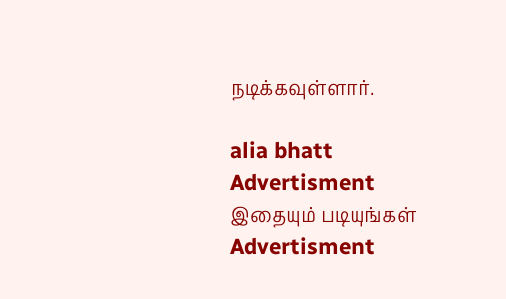நடிக்கவுள்ளார்.

alia bhatt
Advertisment
இதையும் படியுங்கள்
Advertisment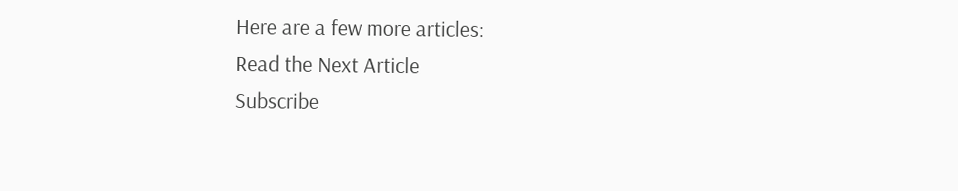Here are a few more articles:
Read the Next Article
Subscribe